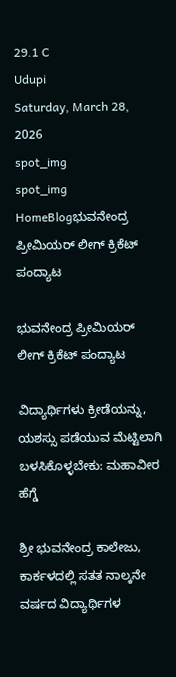29.1 C
Udupi
Saturday, March 28, 2026
spot_img
spot_img
HomeBlogಭುವನೇಂದ್ರ ಪ್ರೀಮಿಯರ್ ಲೀಗ್ ಕ್ರಿಕೆಟ್ ಪಂದ್ಯಾಟ

ಭುವನೇಂದ್ರ ಪ್ರೀಮಿಯರ್ ಲೀಗ್ ಕ್ರಿಕೆಟ್ ಪಂದ್ಯಾಟ

ವಿದ್ಯಾರ್ಥಿಗಳು ಕ್ರೀಡೆಯನ್ನು, ಯಶಸ್ಸು ಪಡೆಯುವ ಮೆಟ್ಟಿಲಾಗಿ ಬಳಸಿಕೊಳ್ಳಬೇಕು: ಮಹಾವೀರ ಹೆಗ್ಡೆ

ಶ್ರೀ ಭುವನೇಂದ್ರ ಕಾಲೇಜು, ಕಾರ್ಕಳದಲ್ಲಿ ಸತತ ನಾಲ್ಕನೇ ವರ್ಷದ ವಿದ್ಯಾರ್ಥಿಗಳ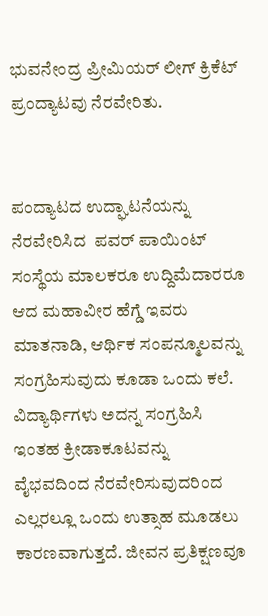ಭುವನೇಂದ್ರ ಪ್ರೀಮಿಯರ್‌ ಲೀಗ್ ಕ್ರಿಕೆಟ್ ಪ್ರಂದ್ಯಾಟವು ನೆರವೇರಿತು.


ಪಂದ್ಯಾಟದ ಉದ್ಘಾಟನೆಯನ್ನು ನೆರವೇರಿಸಿದ  ಪವರ್ ಪಾಯಿಂಟ್ ಸಂಸ್ಥೆಯ ಮಾಲಕರೂ ಉದ್ದಿಮೆದಾರರೂ ಆದ ಮಹಾವೀರ ಹೆಗ್ಡೆ ಇವರು ಮಾತನಾಡಿ, ಆರ್ಥಿಕ ಸಂಪನ್ಮೂಲವನ್ನು ಸಂಗ್ರಹಿಸುವುದು ಕೂಡಾ ಒಂದು ಕಲೆ. ವಿದ್ಯಾರ್ಥಿಗಳು ಅದನ್ನ ಸಂಗ್ರಹಿಸಿ ಇಂತಹ ಕ್ರೀಡಾಕೂಟವನ್ನು
ವೈಭವದಿಂದ ನೆರವೇರಿಸುವುದರಿಂದ ಎಲ್ಲರಲ್ಲೂ ಒಂದು ಉತ್ಸಾಹ ಮೂಡಲು ಕಾರಣವಾಗುತ್ತದೆ. ಜೀವನ ಪ್ರತಿಕ್ಷಣವೂ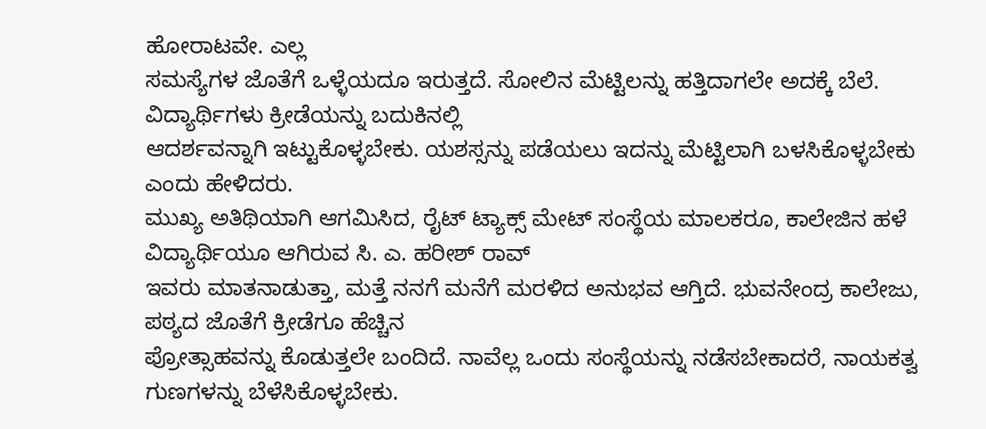ಹೋರಾಟವೇ. ಎಲ್ಲ
ಸಮಸ್ಯೆಗಳ ಜೊತೆಗೆ ಒಳ್ಳೆಯದೂ ಇರುತ್ತದೆ. ಸೋಲಿನ ಮೆಟ್ಟಿಲನ್ನು ಹತ್ತಿದಾಗಲೇ ಅದಕ್ಕೆ ಬೆಲೆ. ವಿದ್ಯಾರ್ಥಿಗಳು ಕ್ರೀಡೆಯನ್ನು ಬದುಕಿನಲ್ಲಿ
ಆದರ್ಶವನ್ನಾಗಿ ಇಟ್ಟುಕೊಳ್ಳಬೇಕು. ಯಶಸ್ಸನ್ನು ಪಡೆಯಲು ಇದನ್ನು ಮೆಟ್ಟಿಲಾಗಿ ಬಳಸಿಕೊಳ್ಳಬೇಕು ಎಂದು ಹೇಳಿದರು.
ಮುಖ್ಯ ಅತಿಥಿಯಾಗಿ ಆಗಮಿಸಿದ, ರೈಟ್‌ ಟ್ಯಾಕ್ಸ್ ಮೇಟ್‌ ಸಂಸ್ಥೆಯ ಮಾಲಕರೂ, ಕಾಲೇಜಿನ ಹಳೆ ವಿದ್ಯಾರ್ಥಿಯೂ ಆಗಿರುವ ಸಿ. ಎ. ಹರೀಶ್ ರಾವ್
ಇವರು ಮಾತನಾಡುತ್ತಾ, ಮತ್ತೆ ನನಗೆ ಮನೆಗೆ ಮರಳಿದ ಅನುಭವ ಆಗ್ತಿದೆ. ಭುವನೇಂದ್ರ ಕಾಲೇಜು, ಪಠ್ಯದ ಜೊತೆಗೆ ಕ್ರೀಡೆಗೂ ಹೆಚ್ಚಿನ
ಪ್ರೋತ್ಸಾಹವನ್ನು ಕೊಡುತ್ತಲೇ ಬಂದಿದೆ. ನಾವೆಲ್ಲ ಒಂದು ಸಂಸ್ಥೆಯನ್ನು ನಡೆಸಬೇಕಾದರೆ, ನಾಯಕತ್ವ ಗುಣಗಳನ್ನು ಬೆಳೆಸಿಕೊಳ್ಳಬೇಕು.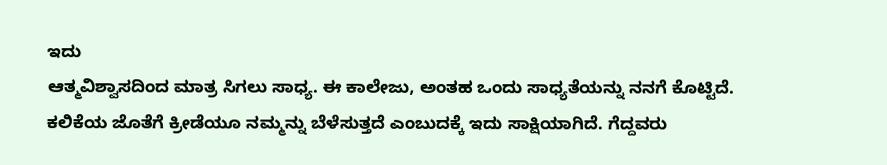ಇದು
ಆತ್ಮವಿಶ್ವಾಸದಿಂದ ಮಾತ್ರ ಸಿಗಲು ಸಾಧ್ಯ. ಈ ಕಾಲೇಜು, ಅಂತಹ ಒಂದು ಸಾಧ್ಯತೆಯನ್ನು ನನಗೆ ಕೊಟ್ಟಿದೆ. ಕಲಿಕೆಯ ಜೊತೆಗೆ ಕ್ರೀಡೆಯೂ ನಮ್ಮನ್ನು ಬೆಳೆಸುತ್ತದೆ ಎಂಬುದಕ್ಕೆ ಇದು ಸಾಕ್ಷಿಯಾಗಿದೆ. ಗೆದ್ದವರು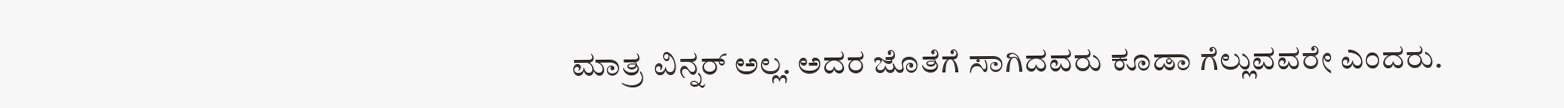ಮಾತ್ರ ವಿನ್ನರ್ ಅಲ್ಲ. ಅದರ ಜೊತೆಗೆ ಸಾಗಿದವರು ಕೂಡಾ ಗೆಲ್ಲುವವರೇ ಎಂದರು.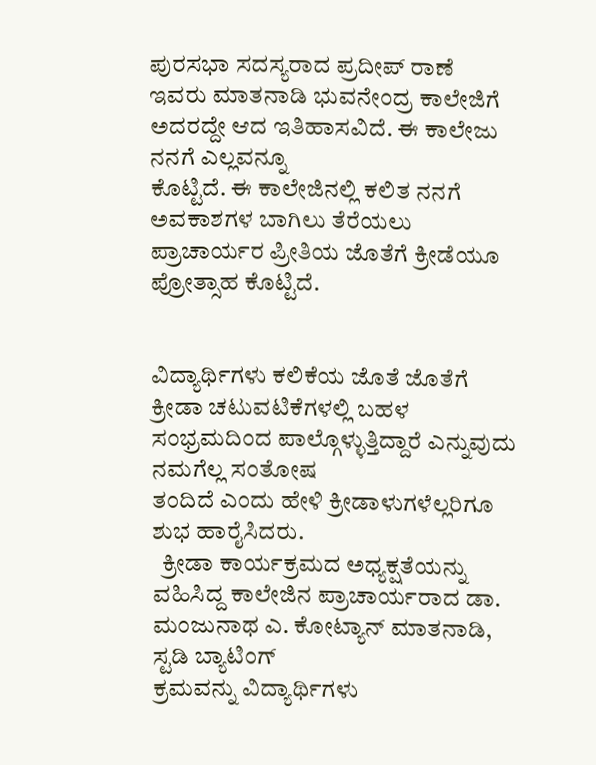ಪುರಸಭಾ ಸದಸ್ಯರಾದ ಪ್ರದೀಪ್ ರಾಣೆ ಇವರು ಮಾತನಾಡಿ ಭುವನೇಂದ್ರ ಕಾಲೇಜಿಗೆ ಅದರದ್ದೇ ಆದ ಇತಿಹಾಸವಿದೆ. ಈ ಕಾಲೇಜು ನನಗೆ ಎಲ್ಲವನ್ನೂ
ಕೊಟ್ಟಿದೆ. ಈ ಕಾಲೇಜಿನಲ್ಲಿ ಕಲಿತ ನನಗೆ ಅವಕಾಶಗಳ ಬಾಗಿಲು ತೆರೆಯಲು ಪ್ರಾಚಾರ್ಯರ ಪ್ರೀತಿಯ ಜೊತೆಗೆ ಕ್ರೀಡೆಯೂ ಪ್ರೋತ್ಸಾಹ ಕೊಟ್ಟಿದೆ.


ವಿದ್ಯಾರ್ಥಿಗಳು ಕಲಿಕೆಯ ಜೊತೆ ಜೊತೆಗೆ ಕ್ರೀಡಾ ಚಟುವಟಿಕೆಗಳಲ್ಲಿ ಬಹಳ ಸಂಭ್ರಮದಿಂದ ಪಾಲ್ಗೊಳ್ಳುತ್ತಿದ್ದಾರೆ ಎನ್ನುವುದು ನಮಗೆಲ್ಲ ಸಂತೋಷ
ತಂದಿದೆ ಎಂದು ಹೇಳಿ ಕ್ರೀಡಾಳುಗಳೆಲ್ಲರಿಗೂ ಶುಭ ಹಾರೈಸಿದರು.
  ಕ್ರೀಡಾ ಕಾರ್ಯಕ್ರಮದ ಅಧ್ಯಕ್ಷತೆಯನ್ನು ವಹಿಸಿದ್ದ ಕಾಲೇಜಿನ ಪ್ರಾಚಾರ್ಯರಾದ ಡಾ. ಮಂಜುನಾಥ ಎ. ಕೋಟ್ಯಾನ್ ಮಾತನಾಡಿ, ಸ್ಟಡಿ ಬ್ಯಾಟಿಂಗ್
ಕ್ರಮವನ್ನು ವಿದ್ಯಾರ್ಥಿಗಳು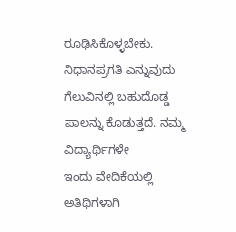ರೂಢಿಸಿಕೊಳ್ಳಬೇಕು. ನಿಧಾನಪ್ರಗತಿ ಎನ್ನುವುದು ಗೆಲುವಿನಲ್ಲಿ ಬಹುದೊಡ್ಡ ಪಾಲನ್ನು ಕೊಡುತ್ತದೆ. ನಮ್ಮ ವಿದ್ಯಾರ್ಥಿಗಳೇ
ಇಂದು ವೇದಿಕೆಯಲ್ಲಿ ಅತಿಥಿಗಳಾಗಿ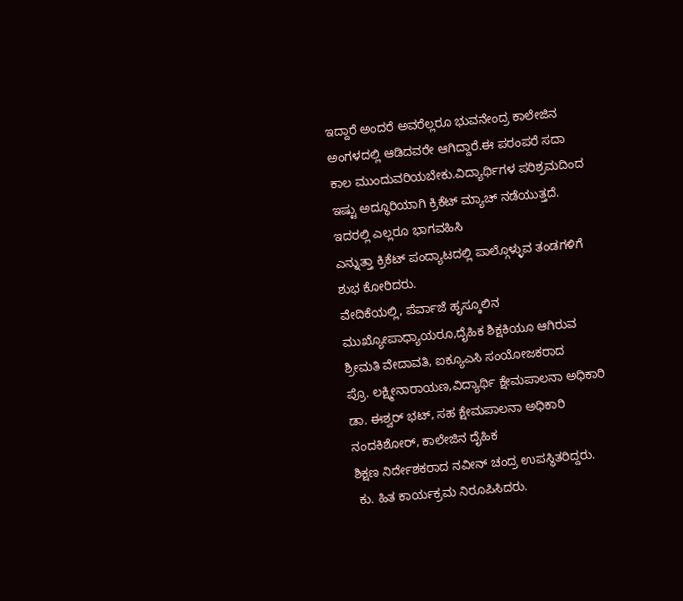ಇದ್ದಾರೆ ಅಂದರೆ ಅವರೆಲ್ಲರೂ ಭುವನೇಂದ್ರ ಕಾಲೇಜಿನ ಅಂಗಳದಲ್ಲಿ ಆಡಿದವರೇ ಆಗಿದ್ದಾರೆ.ಈ ಪರಂಪರೆ ಸದಾ
ಕಾಲ ಮುಂದುವರಿಯಬೇಕು.ವಿದ್ಯಾರ್ಥಿಗಳ ಪರಿಶ್ರಮದಿಂದ ಇಷ್ಟು ಅದ್ಧೂರಿಯಾಗಿ ಕ್ರಿಕೆಟ್ ಮ್ಯಾಚ್ ನಡೆಯುತ್ತದೆ. ಇದರಲ್ಲಿ ಎಲ್ಲರೂ ಭಾಗವಹಿಸಿ
ಎನ್ನುತ್ತಾ ಕ್ರಿಕೆಟ್ ಪಂದ್ಯಾಟದಲ್ಲಿ ಪಾಲ್ಗೊಳ್ಳುವ ತಂಡಗಳಿಗೆ ಶುಭ ಕೋರಿದರು.
ವೇದಿಕೆಯಲ್ಲಿ, ಪೆರ್ವಾಜೆ ಹೖಸ್ಕೂಲಿನ ಮುಖ್ಯೋಪಾಧ್ಯಾಯರೂ,ದೈಹಿಕ ಶಿಕ್ಷಕಿಯೂ ಆಗಿರುವ ಶ್ರೀಮತಿ ವೇದಾವತಿ, ಐಕ್ಯೂಎಸಿ ಸಂಯೋಜಕರಾದ
ಪ್ರೊ. ಲಕ್ಷ್ಮೀನಾರಾಯಣ,ವಿದ್ಯಾರ್ಥಿ ಕ್ಷೇಮಪಾಲನಾ ಅಧಿಕಾರಿ ಡಾ. ಈಶ್ವರ್ ಭಟ್, ಸಹ ಕ್ಷೇಮಪಾಲನಾ ಅಧಿಕಾರಿ ನಂದಕಿಶೋರ್, ಕಾಲೇಜಿನ ದೈಹಿಕ
ಶಿಕ್ಷಣ ನಿರ್ದೇಶಕರಾದ ನವೀನ್‌ ಚಂದ್ರ ಉಪಸ್ಥಿತರಿದ್ದರು.
 ಕು. ಹಿತ ಕಾರ್ಯಕ್ರಮ ನಿರೂಪಿಸಿದರು.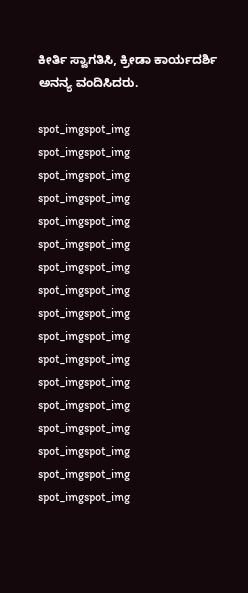ಕೀರ್ತಿ ಸ್ವಾಗತಿಸಿ, ಕ್ರೀಡಾ ಕಾರ್ಯದರ್ಶಿ ಅನನ್ಯ ವಂದಿಸಿದರು.

spot_imgspot_img
spot_imgspot_img
spot_imgspot_img
spot_imgspot_img
spot_imgspot_img
spot_imgspot_img
spot_imgspot_img
spot_imgspot_img
spot_imgspot_img
spot_imgspot_img
spot_imgspot_img
spot_imgspot_img
spot_imgspot_img
spot_imgspot_img
spot_imgspot_img
spot_imgspot_img
spot_imgspot_img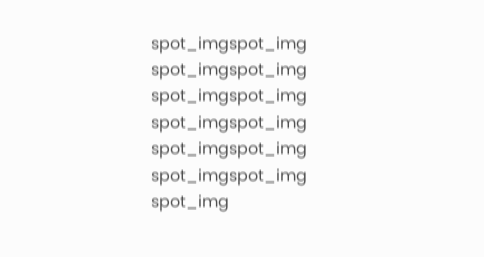spot_imgspot_img
spot_imgspot_img
spot_imgspot_img
spot_imgspot_img
spot_imgspot_img
spot_imgspot_img
spot_img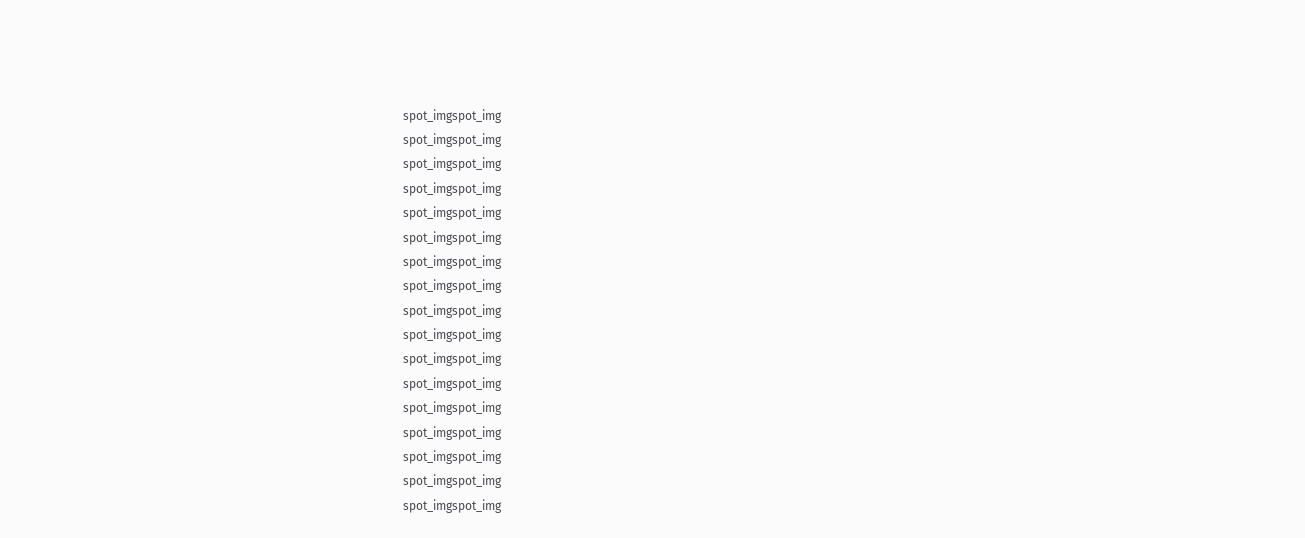spot_imgspot_img
spot_imgspot_img
spot_imgspot_img
spot_imgspot_img
spot_imgspot_img
spot_imgspot_img
spot_imgspot_img
spot_imgspot_img
spot_imgspot_img
spot_imgspot_img
spot_imgspot_img
spot_imgspot_img
spot_imgspot_img
spot_imgspot_img
spot_imgspot_img
spot_imgspot_img
spot_imgspot_img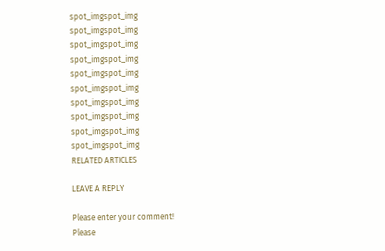spot_imgspot_img
spot_imgspot_img
spot_imgspot_img
spot_imgspot_img
spot_imgspot_img
spot_imgspot_img
spot_imgspot_img
spot_imgspot_img
spot_imgspot_img
spot_imgspot_img
RELATED ARTICLES

LEAVE A REPLY

Please enter your comment!
Please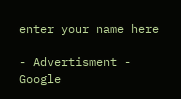enter your name here

- Advertisment -
Google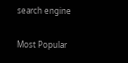search engine

Most Popular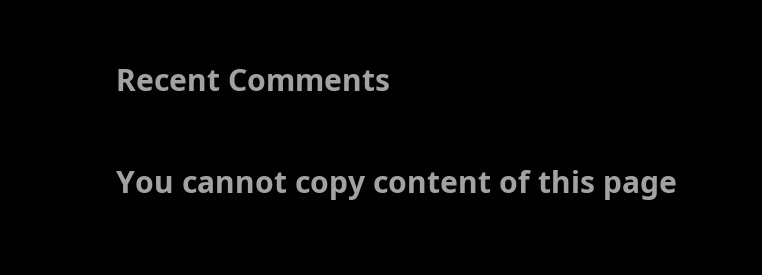Recent Comments

You cannot copy content of this page